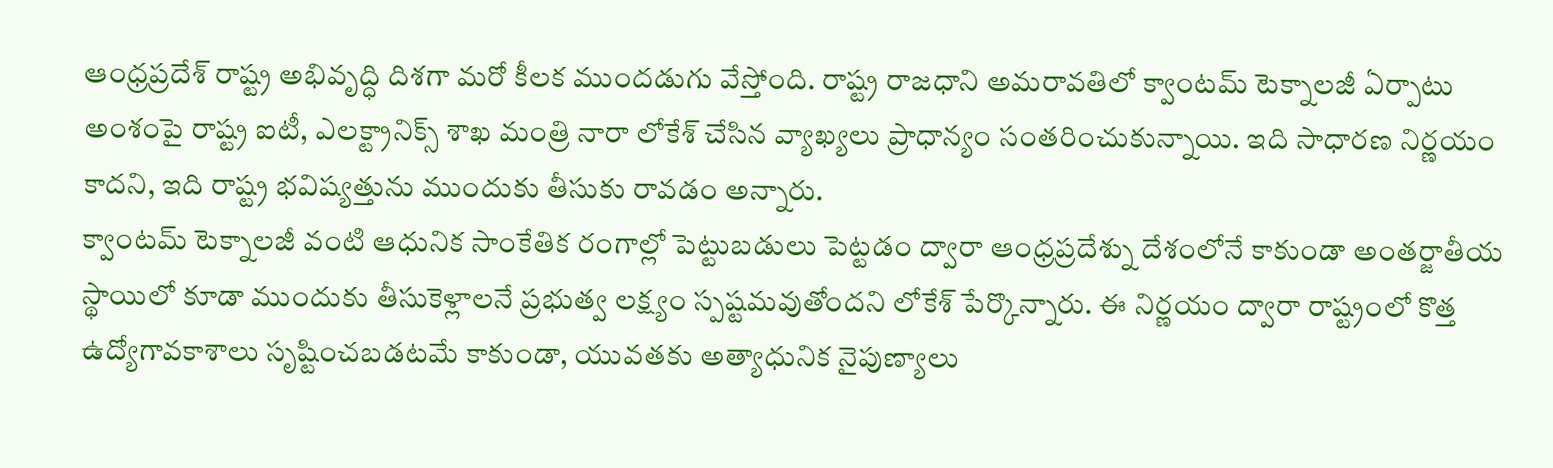ఆంధ్రప్రదేశ్ రాష్ట్ర అభివృద్ధి దిశగా మరో కీలక ముందడుగు వేస్తోంది. రాష్ట్ర రాజధాని అమరావతిలో క్వాంటమ్ టెక్నాలజీ ఏర్పాటు అంశంపై రాష్ట్ర ఐటీ, ఎలక్ట్రానిక్స్ శాఖ మంత్రి నారా లోకేశ్ చేసిన వ్యాఖ్యలు ప్రాధాన్యం సంతరించుకున్నాయి. ఇది సాధారణ నిర్ణయం కాదని, ఇది రాష్ట్ర భవిష్యత్తును ముందుకు తీసుకు రావడం అన్నారు.
క్వాంటమ్ టెక్నాలజీ వంటి ఆధునిక సాంకేతిక రంగాల్లో పెట్టుబడులు పెట్టడం ద్వారా ఆంధ్రప్రదేశ్ను దేశంలోనే కాకుండా అంతర్జాతీయ స్థాయిలో కూడా ముందుకు తీసుకెళ్లాలనే ప్రభుత్వ లక్ష్యం స్పష్టమవుతోందని లోకేశ్ పేర్కొన్నారు. ఈ నిర్ణయం ద్వారా రాష్ట్రంలో కొత్త ఉద్యోగావకాశాలు సృష్టించబడటమే కాకుండా, యువతకు అత్యాధునిక నైపుణ్యాలు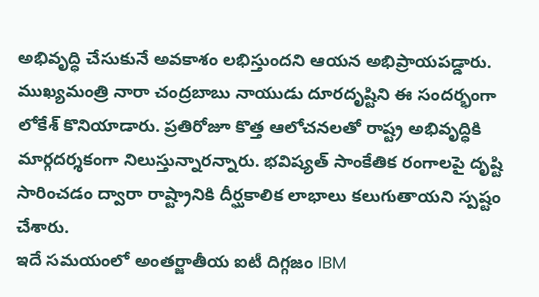అభివృద్ధి చేసుకునే అవకాశం లభిస్తుందని ఆయన అభిప్రాయపడ్డారు.
ముఖ్యమంత్రి నారా చంద్రబాబు నాయుడు దూరదృష్టిని ఈ సందర్భంగా లోకేశ్ కొనియాడారు. ప్రతిరోజూ కొత్త ఆలోచనలతో రాష్ట్ర అభివృద్ధికి మార్గదర్శకంగా నిలుస్తున్నారన్నారు. భవిష్యత్ సాంకేతిక రంగాలపై దృష్టి సారించడం ద్వారా రాష్ట్రానికి దీర్ఘకాలిక లాభాలు కలుగుతాయని స్పష్టం చేశారు.
ఇదే సమయంలో అంతర్జాతీయ ఐటీ దిగ్గజం IBM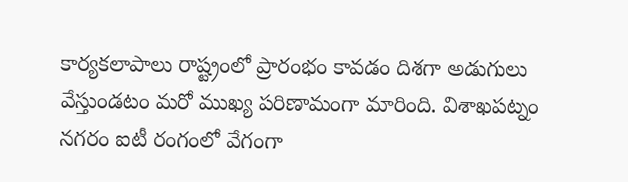కార్యకలాపాలు రాష్ట్రంలో ప్రారంభం కావడం దిశగా అడుగులు వేస్తుండటం మరో ముఖ్య పరిణామంగా మారింది. విశాఖపట్నం నగరం ఐటీ రంగంలో వేగంగా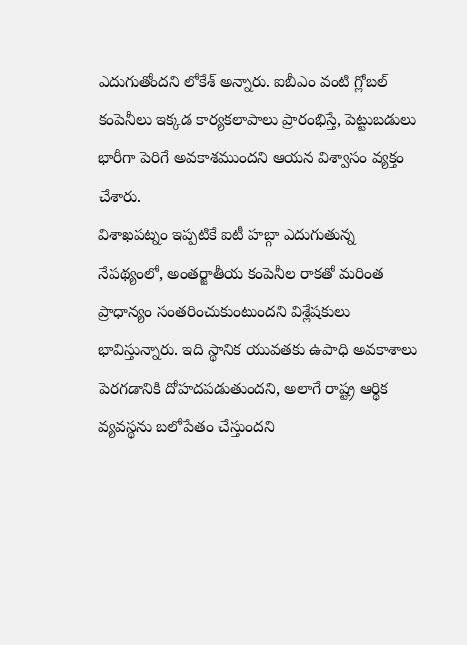ఎదుగుతోందని లోకేశ్ అన్నారు. ఐబీఎం వంటి గ్లోబల్ కంపెనీలు ఇక్కడ కార్యకలాపాలు ప్రారంభిస్తే, పెట్టుబడులు భారీగా పెరిగే అవకాశముందని ఆయన విశ్వాసం వ్యక్తం చేశారు.
విశాఖపట్నం ఇప్పటికే ఐటీ హబ్గా ఎదుగుతున్న నేపథ్యంలో, అంతర్జాతీయ కంపెనీల రాకతో మరింత ప్రాధాన్యం సంతరించుకుంటుందని విశ్లేషకులు భావిస్తున్నారు. ఇది స్థానిక యువతకు ఉపాధి అవకాశాలు పెరగడానికి దోహదపడుతుందని, అలాగే రాష్ట్ర ఆర్థిక వ్యవస్థను బలోపేతం చేస్తుందని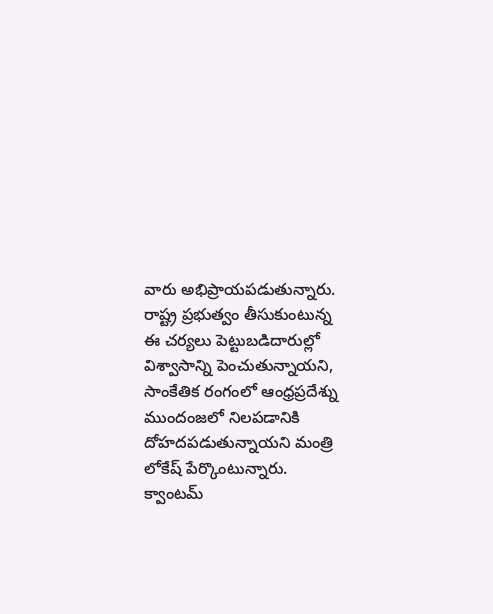వారు అభిప్రాయపడుతున్నారు.
రాష్ట్ర ప్రభుత్వం తీసుకుంటున్న ఈ చర్యలు పెట్టుబడిదారుల్లో విశ్వాసాన్ని పెంచుతున్నాయని, సాంకేతిక రంగంలో ఆంధ్రప్రదేశ్ను ముందంజలో నిలపడానికి దోహదపడుతున్నాయని మంత్రి లోకేష్ పేర్కొంటున్నారు. క్వాంటమ్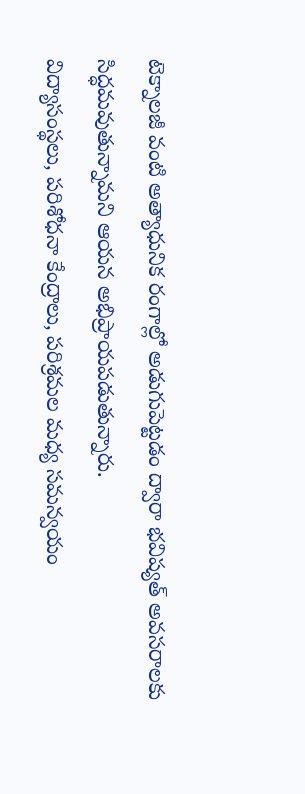టెక్నాలజీ వంటి అత్యాధునిక రంగాల్లో అడుగుపెట్టడం ద్వారా భవిష్యత్ అవసరాలకు సిద్ధమవుతున్నామని ఆయన అభిప్రాయపడుతున్నారు.
విద్యాసంస్థలు, పరిశోధనా కేంద్రాలు, పరిశ్రమల మధ్య సమన్వయం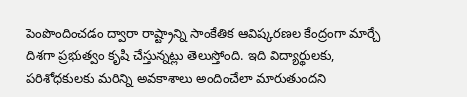పెంపొందించడం ద్వారా రాష్ట్రాన్ని సాంకేతిక ఆవిష్కరణల కేంద్రంగా మార్చే దిశగా ప్రభుత్వం కృషి చేస్తున్నట్లు తెలుస్తోంది. ఇది విద్యార్థులకు, పరిశోధకులకు మరిన్ని అవకాశాలు అందించేలా మారుతుందని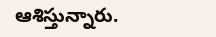ఆశిస్తున్నారు.